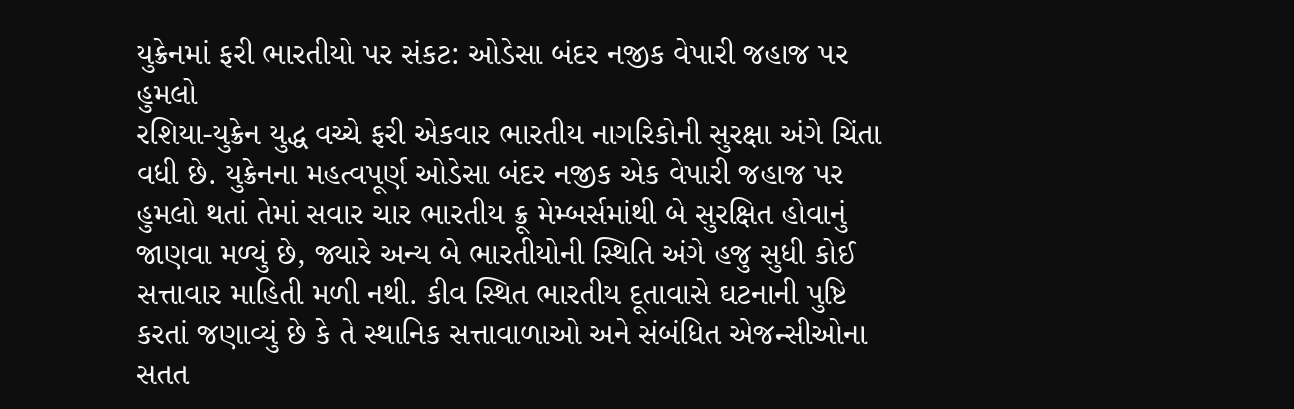યુક્રેનમાં ફરી ભારતીયો પર સંકટ: ઓડેસા બંદર નજીક વેપારી જહાજ પર હુમલો
રશિયા-યુક્રેન યુદ્ધ વચ્ચે ફરી એકવાર ભારતીય નાગરિકોની સુરક્ષા અંગે ચિંતા વધી છે. યુક્રેનના મહત્વપૂર્ણ ઓડેસા બંદર નજીક એક વેપારી જહાજ પર હુમલો થતાં તેમાં સવાર ચાર ભારતીય ક્રૂ મેમ્બર્સમાંથી બે સુરક્ષિત હોવાનું જાણવા મળ્યું છે, જ્યારે અન્ય બે ભારતીયોની સ્થિતિ અંગે હજુ સુધી કોઈ સત્તાવાર માહિતી મળી નથી. કીવ સ્થિત ભારતીય દૂતાવાસે ઘટનાની પુષ્ટિ કરતાં જણાવ્યું છે કે તે સ્થાનિક સત્તાવાળાઓ અને સંબંધિત એજન્સીઓના સતત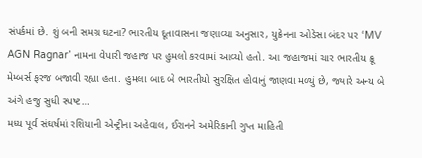સંપર્કમાં છે. શું બની સમગ્ર ઘટના? ભારતીય દૂતાવાસના જણાવ્યા અનુસાર, યુક્રેનના ઓડેસા બંદર પર ‘MV AGN Ragnar’ નામના વેપારી જહાજ પર હુમલો કરવામાં આવ્યો હતો. આ જહાજમાં ચાર ભારતીય ક્રૂ મેમ્બર્સ ફરજ બજાવી રહ્યા હતા. હુમલા બાદ બે ભારતીયો સુરક્ષિત હોવાનું જાણવા મળ્યું છે, જ્યારે અન્ય બે અંગે હજુ સુધી સ્પષ્ટ…
મધ્ય પૂર્વ સંઘર્ષમાં રશિયાની એન્ટ્રીના અહેવાલ, ઈરાનને અમેરિકાની ગુપ્ત માહિતી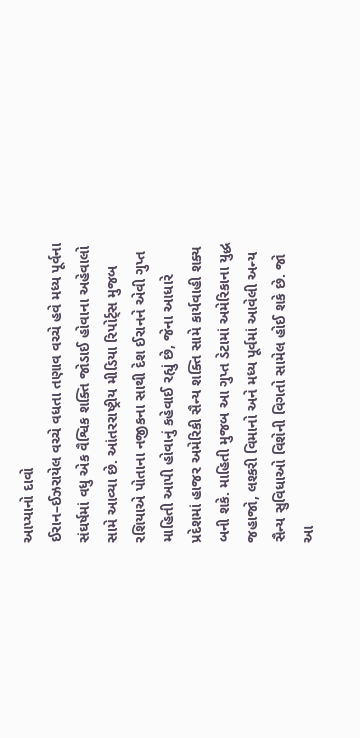આપ્યાનો દાવો
ઈરાન–ઈઝરાયેલ વચ્ચે વધતા તણાવ વચ્ચે હવે મધ્ય પૂર્વના સંઘર્ષમાં વધુ એક વૈશ્વિક શક્તિ જોડાઈ હોવાના અહેવાલો સામે આવ્યા છે. આંતરરાષ્ટ્રીય મીડિયા રિપોર્ટ્સ મુજબ રશિયાએ પોતાના નજીકના સાથી દેશ ઈરાનને એવી ગુપ્ત માહિતી આપી હોવાનું કહેવાઈ રહ્યું છે, જેના આધારે પ્રદેશમાં હાજર અમેરિકી સૈન્ય શક્તિ સામે કાર્યવાહી શક્ય બની શકે. માહિતી મુજબ આ ગુપ્ત ડેટામાં અમેરિકાના યુદ્ધ જહાજો, લશ્કરી વિમાનો અને મધ્ય પૂર્વમાં આવેલી અન્ય સૈન્ય સુવિધાઓ વિશેની વિગતો સામેલ હોઈ શકે છે. જો આ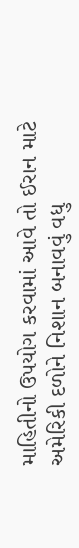માહિતીનો ઉપયોગ કરવામાં આવે તો ઈરાન માટે અમેરિકી દળોને નિશાન બનાવવું વધુ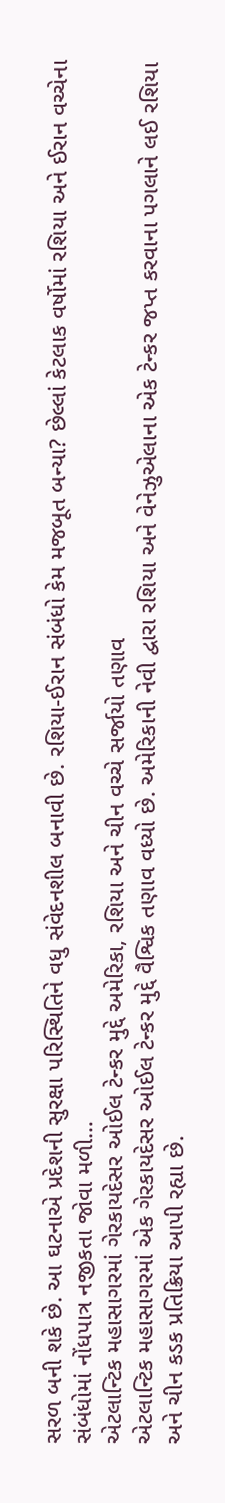સરળ બની શકે છે. આ ઘટનાએ પ્રદેશની સુરક્ષા પરિસ્થિતિને વધુ સંવેદનશીલ બનાવી છે. રશિયા-ઈરાન સંબંધો કેમ મજબૂત બન્યા? છેલ્લાં કેટલાક વર્ષોમાં રશિયા અને ઈરાન વચ્ચેના સંબંધોમાં નોંધપાત્ર નજીકતા જોવા મળી…
એટલાન્ટિક મહાસાગરમાં ગેરકાયદેસર ઓઈલ ટેન્કર મુદ્દે અમેરિકા, રશિયા અને ચીન વચ્ચે સર્જાયો તણાવ
એટલાન્ટિક મહાસાગરમાં એક ગેરકાયદેસર ઓઈલ ટેન્કર મુદ્દે વૈશ્વિક તણાવ વધ્યો છે. અમેરિકાની નેવી દ્વારા રશિયા અને વેનેઝુએલાના એક ટેન્કર જપ્ત કરવાના પગલાને લઈ રશિયા અને ચીન કડક પ્રતિક્રિયા આપી રહ્યા છે.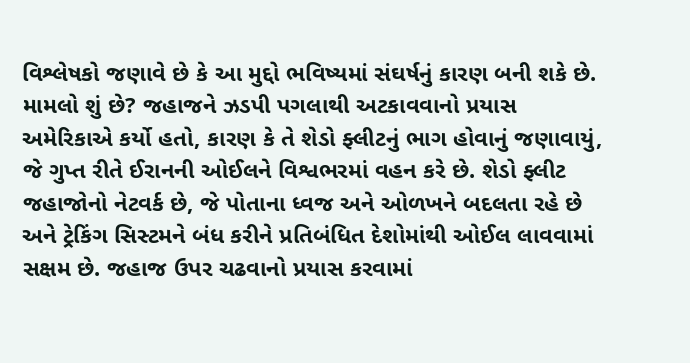વિશ્લેષકો જણાવે છે કે આ મુદ્દો ભવિષ્યમાં સંઘર્ષનું કારણ બની શકે છે. મામલો શું છે? જહાજને ઝડપી પગલાથી અટકાવવાનો પ્રયાસ અમેરિકાએ કર્યો હતો, કારણ કે તે શેડો ફ્લીટનું ભાગ હોવાનું જણાવાયું, જે ગુપ્ત રીતે ઈરાનની ઓઈલને વિશ્વભરમાં વહન કરે છે. શેડો ફ્લીટ જહાજોનો નેટવર્ક છે, જે પોતાના ધ્વજ અને ઓળખને બદલતા રહે છે અને ટ્રેકિંગ સિસ્ટમને બંધ કરીને પ્રતિબંધિત દેશોમાંથી ઓઈલ લાવવામાં સક્ષમ છે. જહાજ ઉપર ચઢવાનો પ્રયાસ કરવામાં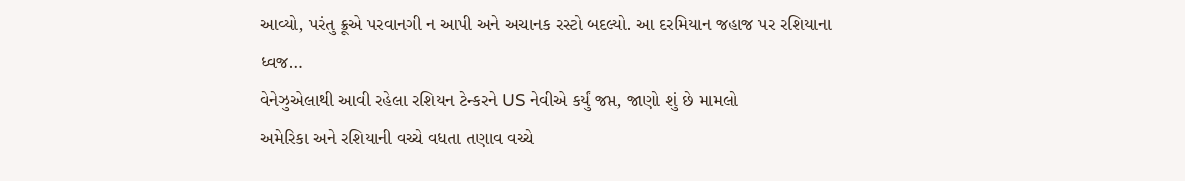આવ્યો, પરંતુ ક્રૂએ પરવાનગી ન આપી અને અચાનક રસ્ટો બદલ્યો. આ દરમિયાન જહાજ પર રશિયાના ધ્વજ…
વેનેઝુએલાથી આવી રહેલા રશિયન ટેન્કરને US નેવીએ કર્યું જપ્ત, જાણો શું છે મામલો
અમેરિકા અને રશિયાની વચ્ચે વધતા તણાવ વચ્ચે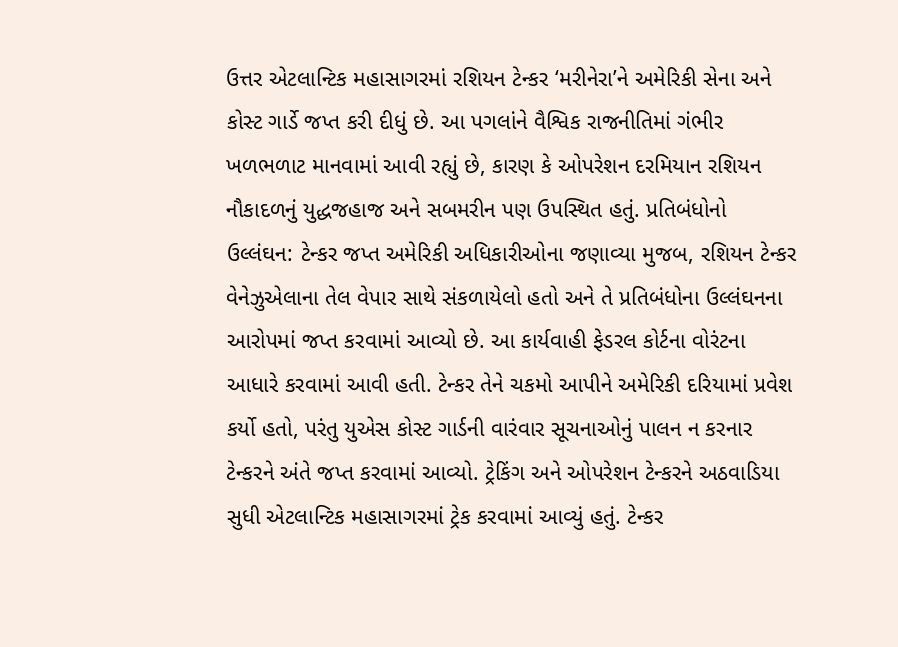ઉત્તર એટલાન્ટિક મહાસાગરમાં રશિયન ટેન્કર ‘મરીનેરા’ને અમેરિકી સેના અને કોસ્ટ ગાર્ડે જપ્ત કરી દીધું છે. આ પગલાંને વૈશ્વિક રાજનીતિમાં ગંભીર ખળભળાટ માનવામાં આવી રહ્યું છે, કારણ કે ઓપરેશન દરમિયાન રશિયન નૌકાદળનું યુદ્ધજહાજ અને સબમરીન પણ ઉપસ્થિત હતું. પ્રતિબંધોનો ઉલ્લંઘન: ટેન્કર જપ્ત અમેરિકી અધિકારીઓના જણાવ્યા મુજબ, રશિયન ટેન્કર વેનેઝુએલાના તેલ વેપાર સાથે સંકળાયેલો હતો અને તે પ્રતિબંધોના ઉલ્લંઘનના આરોપમાં જપ્ત કરવામાં આવ્યો છે. આ કાર્યવાહી ફેડરલ કોર્ટના વોરંટના આધારે કરવામાં આવી હતી. ટેન્કર તેને ચકમો આપીને અમેરિકી દરિયામાં પ્રવેશ કર્યો હતો, પરંતુ યુએસ કોસ્ટ ગાર્ડની વારંવાર સૂચનાઓનું પાલન ન કરનાર ટેન્કરને અંતે જપ્ત કરવામાં આવ્યો. ટ્રેકિંગ અને ઓપરેશન ટેન્કરને અઠવાડિયા સુધી એટલાન્ટિક મહાસાગરમાં ટ્રેક કરવામાં આવ્યું હતું. ટેન્કર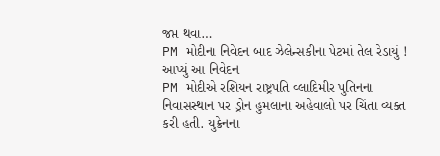જપ્ત થવા…
PM મોદીના નિવેદન બાદ ઝેલેન્સકીના પેટમાં તેલ રેડાયું ! આપ્યું આ નિવેદન
PM મોદીએ રશિયન રાષ્ટ્રપતિ વ્લાદિમીર પુતિનના નિવાસસ્થાન પર ડ્રોન હુમલાના અહેવાલો પર ચિંતા વ્યક્ત કરી હતી. યુક્રેનના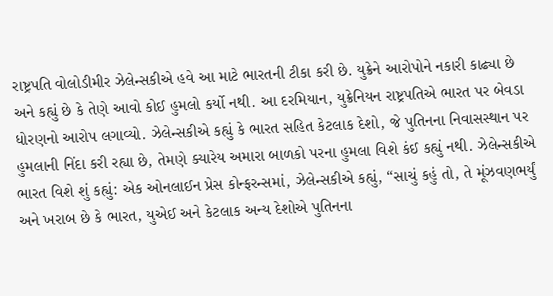રાષ્ટ્રપતિ વોલોડીમીર ઝેલેન્સકીએ હવે આ માટે ભારતની ટીકા કરી છે. યુક્રેને આરોપોને નકારી કાઢ્યા છે અને કહ્યું છે કે તેણે આવો કોઈ હુમલો કર્યો નથી. આ દરમિયાન, યુક્રેનિયન રાષ્ટ્રપતિએ ભારત પર બેવડા ધોરણનો આરોપ લગાવ્યો. ઝેલેન્સકીએ કહ્યું કે ભારત સહિત કેટલાક દેશો, જે પુતિનના નિવાસસ્થાન પર હુમલાની નિંદા કરી રહ્યા છે, તેમણે ક્યારેય અમારા બાળકો પરના હુમલા વિશે કંઈ કહ્યું નથી. ઝેલેન્સકીએ ભારત વિશે શું કહ્યું: એક ઓનલાઈન પ્રેસ કોન્ફરન્સમાં, ઝેલેન્સકીએ કહ્યું, “સાચું કહું તો, તે મૂંઝવણભર્યું અને ખરાબ છે કે ભારત, યુએઈ અને કેટલાક અન્ય દેશોએ પુતિનના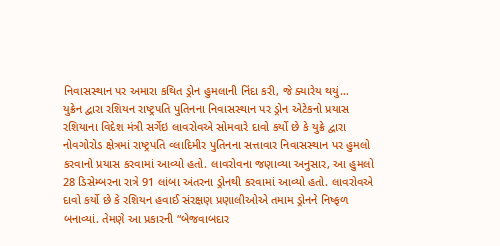નિવાસસ્થાન પર અમારા કથિત ડ્રોન હુમલાની નિંદા કરી, જે ક્યારેય થયું…
યુક્રેન દ્વારા રશિયન રાષ્ટ્રપતિ પુતિનના નિવાસસ્થાન પર ડ્રોન એટેકનો પ્રયાસ
રશિયાના વિદેશ મંત્રી સર્ગેઇ લાવરોવએ સોમવારે દાવો કર્યો છે કે યુક્રે દ્વારા નોવગોરોડ ક્ષેત્રમાં રાષ્ટ્રપતિ વ્લાદિમીર પુતિનના સત્તાવાર નિવાસસ્થાન પર હુમલો કરવાનો પ્રયાસ કરવામાં આવ્યો હતો. લાવરોવના જણાવ્યા અનુસાર, આ હુમલો 28 ડિસેમ્બરના રાત્રે 91 લાંબા અંતરના ડ્રોનથી કરવામાં આવ્યો હતો. લાવરોવએ દાવો કર્યો છે કે રશિયન હવાઈ સંરક્ષણ પ્રણાલીઓએ તમામ ડ્રોનને નિષ્ફળ બનાવ્યાં. તેમણે આ પ્રકારની “બેજવાબદાર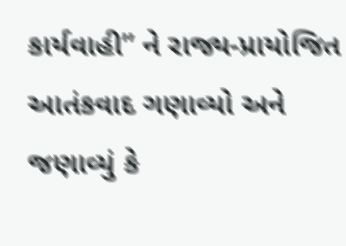કાર્યવાહી” ને રાજ્ય-પ્રાયોજિત આતંકવાદ ગણાવ્યો અને જણાવ્યું કે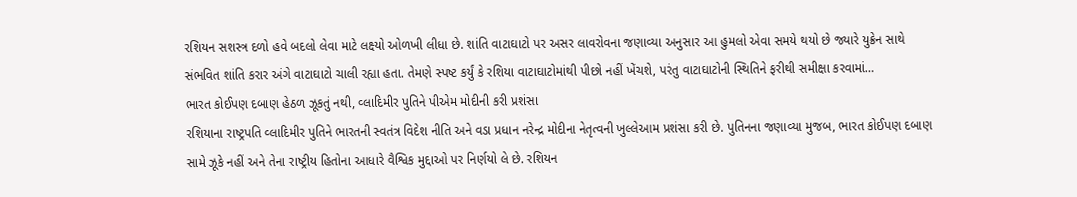રશિયન સશસ્ત્ર દળો હવે બદલો લેવા માટે લક્ષ્યો ઓળખી લીધા છે. શાંતિ વાટાઘાટો પર અસર લાવરોવના જણાવ્યા અનુસાર આ હુમલો એવા સમયે થયો છે જ્યારે યુક્રેન સાથે સંભવિત શાંતિ કરાર અંગે વાટાઘાટો ચાલી રહ્યા હતા. તેમણે સ્પષ્ટ કર્યું કે રશિયા વાટાઘાટોમાંથી પીછો નહીં ખેંચશે, પરંતુ વાટાઘાટોની સ્થિતિને ફરીથી સમીક્ષા કરવામાં…
ભારત કોઈપણ દબાણ હેઠળ ઝૂકતું નથી, વ્લાદિમીર પુતિને પીએમ મોદીની કરી પ્રશંસા
રશિયાના રાષ્ટ્રપતિ વ્લાદિમીર પુતિને ભારતની સ્વતંત્ર વિદેશ નીતિ અને વડા પ્રધાન નરેન્દ્ર મોદીના નેતૃત્વની ખુલ્લેઆમ પ્રશંસા કરી છે. પુતિનના જણાવ્યા મુજબ, ભારત કોઈપણ દબાણ સામે ઝૂકે નહીં અને તેના રાષ્ટ્રીય હિતોના આધારે વૈશ્વિક મુદ્દાઓ પર નિર્ણયો લે છે. રશિયન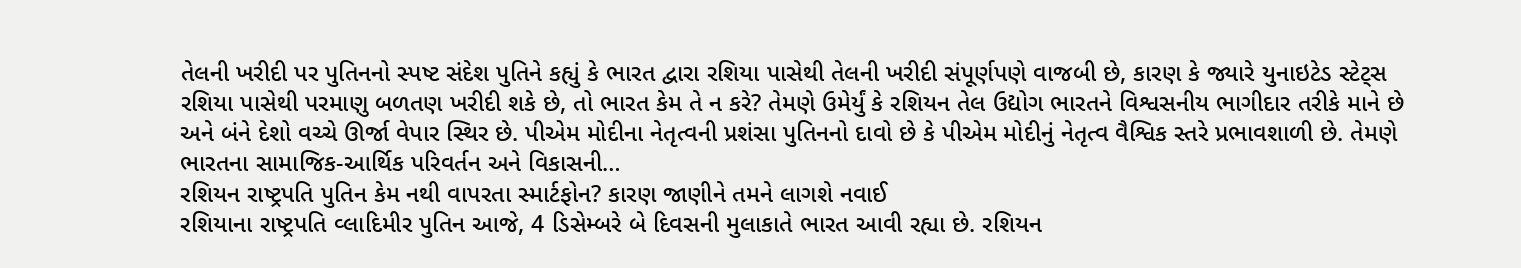તેલની ખરીદી પર પુતિનનો સ્પષ્ટ સંદેશ પુતિને કહ્યું કે ભારત દ્વારા રશિયા પાસેથી તેલની ખરીદી સંપૂર્ણપણે વાજબી છે, કારણ કે જ્યારે યુનાઇટેડ સ્ટેટ્સ રશિયા પાસેથી પરમાણુ બળતણ ખરીદી શકે છે, તો ભારત કેમ તે ન કરે? તેમણે ઉમેર્યું કે રશિયન તેલ ઉદ્યોગ ભારતને વિશ્વસનીય ભાગીદાર તરીકે માને છે અને બંને દેશો વચ્ચે ઊર્જા વેપાર સ્થિર છે. પીએમ મોદીના નેતૃત્વની પ્રશંસા પુતિનનો દાવો છે કે પીએમ મોદીનું નેતૃત્વ વૈશ્વિક સ્તરે પ્રભાવશાળી છે. તેમણે ભારતના સામાજિક-આર્થિક પરિવર્તન અને વિકાસની…
રશિયન રાષ્ટ્રપતિ પુતિન કેમ નથી વાપરતા સ્માર્ટફોન? કારણ જાણીને તમને લાગશે નવાઈ
રશિયાના રાષ્ટ્રપતિ વ્લાદિમીર પુતિન આજે, 4 ડિસેમ્બરે બે દિવસની મુલાકાતે ભારત આવી રહ્યા છે. રશિયન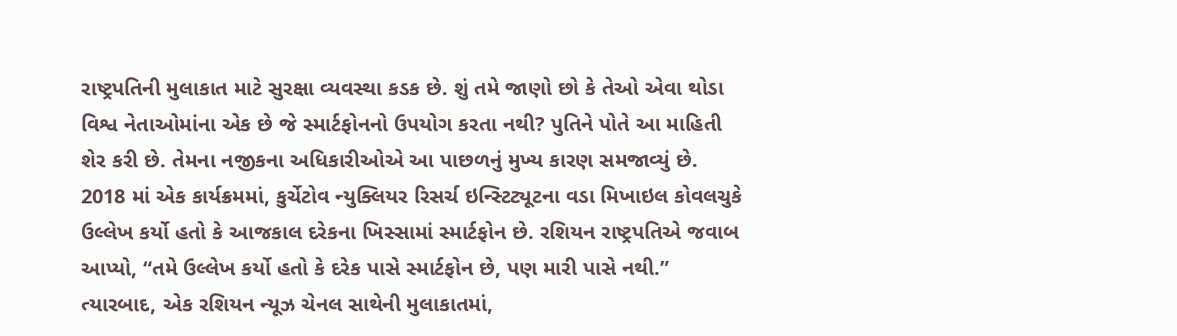રાષ્ટ્રપતિની મુલાકાત માટે સુરક્ષા વ્યવસ્થા કડક છે. શું તમે જાણો છો કે તેઓ એવા થોડા વિશ્વ નેતાઓમાંના એક છે જે સ્માર્ટફોનનો ઉપયોગ કરતા નથી? પુતિને પોતે આ માહિતી શેર કરી છે. તેમના નજીકના અધિકારીઓએ આ પાછળનું મુખ્ય કારણ સમજાવ્યું છે. 2018 માં એક કાર્યક્રમમાં, કુર્ચેટોવ ન્યુક્લિયર રિસર્ચ ઇન્સ્ટિટ્યૂટના વડા મિખાઇલ કોવલચુકે ઉલ્લેખ કર્યો હતો કે આજકાલ દરેકના ખિસ્સામાં સ્માર્ટફોન છે. રશિયન રાષ્ટ્રપતિએ જવાબ આપ્યો, “તમે ઉલ્લેખ કર્યો હતો કે દરેક પાસે સ્માર્ટફોન છે, પણ મારી પાસે નથી.” ત્યારબાદ, એક રશિયન ન્યૂઝ ચેનલ સાથેની મુલાકાતમાં,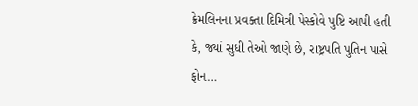ક્રેમલિનના પ્રવક્તા દિમિત્રી પેસ્કોવે પુષ્ટિ આપી હતી કે, જ્યાં સુધી તેઓ જાણે છે, રાષ્ટ્રપતિ પુતિન પાસે ફોન…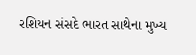રશિયન સંસદે ભારત સાથેના મુખ્ય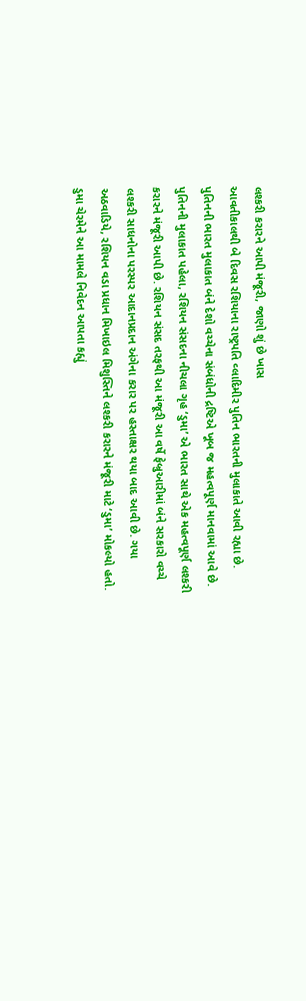લશ્કરી કરારને આપી મંજૂરી, જાણો શું છે ખાસ
આવતીકાલથી બે દિવસ રશિયાના રાષ્ટ્રપતિ વ્લાદિમીર પુતિન ભારતની મુલાકાતે આવી રહ્યા છે. પુતિનની ભારત મુલાકાત બંને દેશો વચ્ચેના સંબંધોની દ્રષ્ટિએ ખૂબ જ મહત્વપૂર્ણ માનવામાં આવે છે. પુતિનની મુલાકાત પહેલા, રશિયન સંસદના નીચલા ગૃહ ‘ડુમા’ એ ભારત સાથે એક મહત્વપૂર્ણ લશ્કરી કરારને મંજૂરી આપી છે. રશિયન સંસદ તરફથી આ મંજૂરી આ વર્ષે ફેબ્રુઆરીમાં બંને સરકારો વચ્ચે લશ્કરી સાધનોના પરસ્પર આદાનપ્રદાન અંગેના કરાર પર હસ્તાક્ષર થયા બાદ આવી છે. ગયા અઠવાડિયે, રશિયન વડા પ્રધાન મિખાઇલ મિશુસ્તિને લશ્કરી કરારને મંજૂરી માટે ‘ડુમા’ મોકલ્યો હતો. ડુમા ચેરમેને આ મામલે નિવેદન આપતા કહ્યું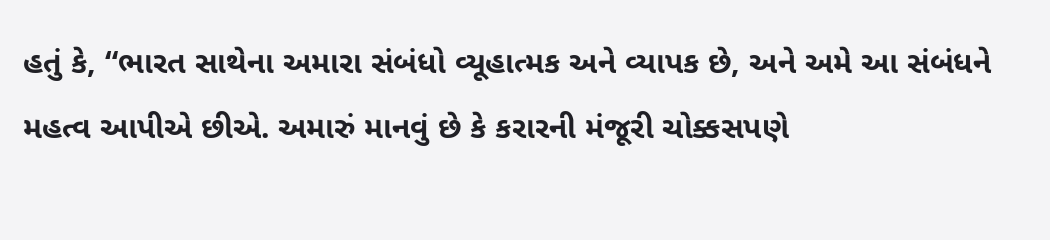હતું કે, “ભારત સાથેના અમારા સંબંધો વ્યૂહાત્મક અને વ્યાપક છે, અને અમે આ સંબંધને મહત્વ આપીએ છીએ. અમારું માનવું છે કે કરારની મંજૂરી ચોક્કસપણે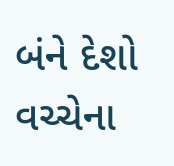બંને દેશો વચ્ચેના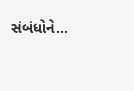સંબંધોને…